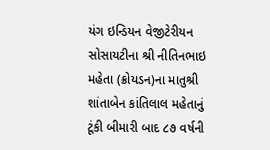યંગ ઇન્ડિયન વેજીટેરીયન સોસાયટીના શ્રી નીતિનભાઇ મહેતા (ક્રોયડન)ના માતુશ્રી શાંતાબેન કાંતિલાલ મહેતાનું ટૂંકી બીમારી બાદ ૮૭ વર્ષની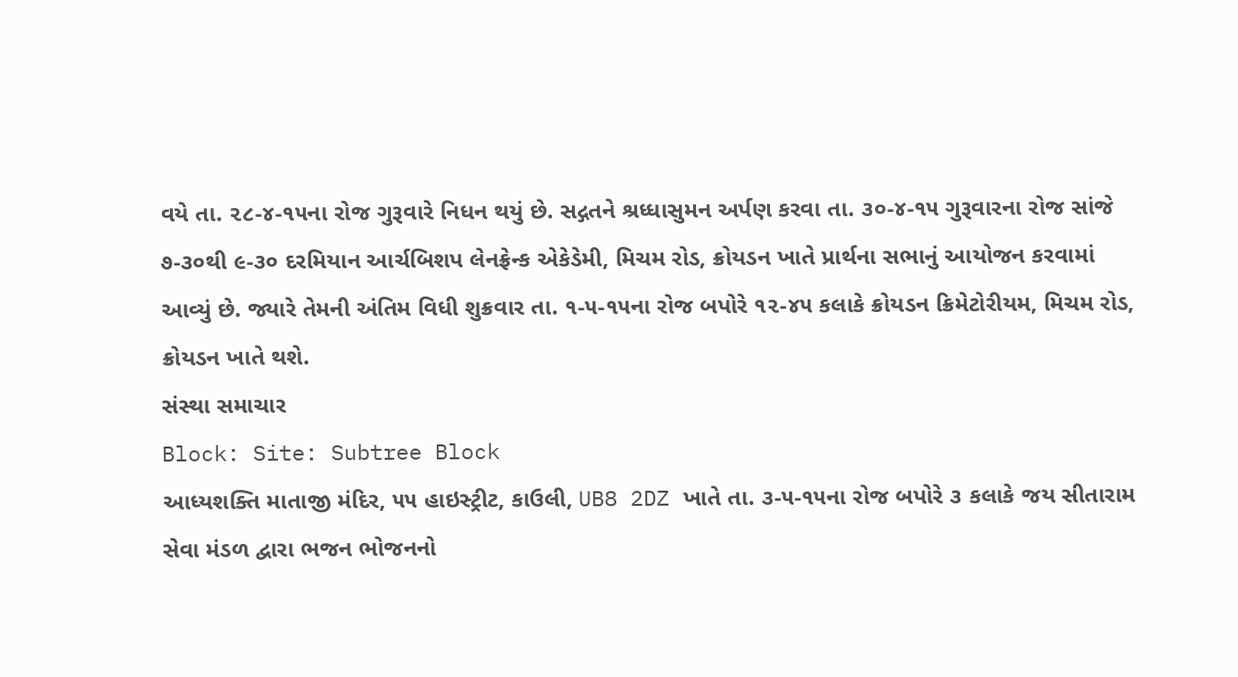વયે તા. ૨૮-૪-૧૫ના રોજ ગુરૂવારે નિધન થયું છે. સદ્ગતને શ્રધ્ધાસુમન અર્પણ કરવા તા. ૩૦-૪-૧૫ ગુરૂવારના રોજ સાંજે ૭-૩૦થી ૯-૩૦ દરમિયાન આર્ચબિશપ લેનફ્રેન્ક એકેડેમી, મિચમ રોડ, ક્રોયડન ખાતે પ્રાર્થના સભાનું આયોજન કરવામાં આવ્યું છે. જ્યારે તેમની અંતિમ વિધી શુક્રવાર તા. ૧-૫-૧૫ના રોજ બપોરે ૧૨-૪૫ કલાકે ક્રોયડન ક્રિમેટોરીયમ, મિચમ રોડ, ક્રોયડન ખાતે થશે.
સંસ્થા સમાચાર
Block: Site: Subtree Block
આધ્યશક્તિ માતાજી મંદિર, ૫૫ હાઇસ્ટ્રીટ, કાઉલી, UB8 2DZ ખાતે તા. ૩-૫-૧૫ના રોજ બપોરે ૩ કલાકે જય સીતારામ સેવા મંડળ દ્વારા ભજન ભોજનનો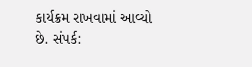કાર્યક્રમ રાખવામાં આવ્યો છે. સંપર્ક: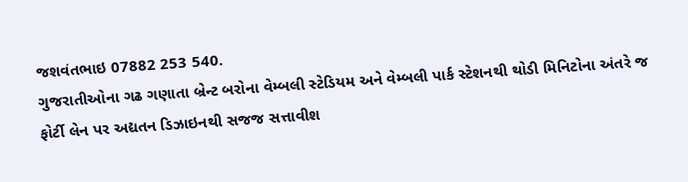જશવંતભાઇ 07882 253 540.
ગુજરાતીઓના ગઢ ગણાતા બ્રેન્ટ બરોના વેમ્બલી સ્ટેડિયમ અને વેમ્બલી પાર્ક સ્ટેશનથી થોડી મિનિટોના અંતરે જ ફોર્ટી લેન પર અદ્યતન ડિઝાઇનથી સજજ સત્તાવીશ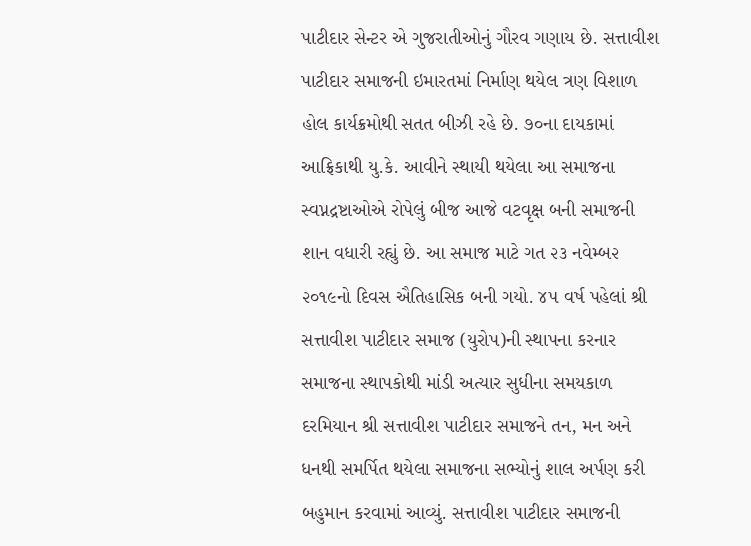પાટીદાર સેન્ટર એ ગુજરાતીઓનું ગૌરવ ગણાય છે. સત્તાવીશ પાટીદાર સમાજની ઇમારતમાં નિર્માણ થયેલ ત્રણ વિશાળ હોલ કાર્યક્રમોથી સતત બીઝી રહે છે. ૭૦ના દાયકામાં આફ્રિકાથી યુ.કે. આવીને સ્થાયી થયેલા આ સમાજના સ્વપ્નદ્રષ્ટાઓએ રોપેલું બીજ આજે વટવૃક્ષ બની સમાજની શાન વધારી રહ્યું છે. આ સમાજ માટે ગત ૨૩ નવેમ્બ૨ ૨૦૧૯નો દિવસ ઐતિહાસિક બની ગયો. ૪૫ વર્ષ પહેલાં શ્રી સત્તાવીશ પાટીદાર સમાજ (યુરોપ)ની સ્થાપના કરનાર સમાજના સ્થાપકોથી માંડી અત્યાર સુધીના સમયકાળ દરમિયાન શ્રી સત્તાવીશ પાટીદાર સમાજને તન, મન અને ધનથી સમર્પિત થયેલા સમાજના સભ્યોનું શાલ અર્પણ કરી બહુમાન કરવામાં આવ્યું. સત્તાવીશ પાટીદાર સમાજની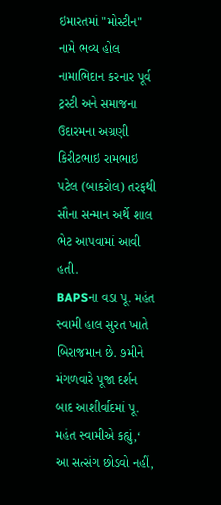ઇમારતમાં "મોસ્ટીન" નામે ભવ્ય હોલ નામાભિદાન કરનાર પૂર્વ ટ્રસ્ટી અને સમાજના ઉદારમના અગ્રણી કિરીટભાઇ રામભાઇ પટેલ (બાકરોલ) તરફથી સૌના સન્માન અર્થે શાલ ભેટ આપવામાં આવી હતી.
BAPSના વડા પૂ. મહંત સ્વામી હાલ સુરત ખાતે બિરાજમાન છે. ૭મીને મંગળવારે પૂજા દર્શન બાદ આશીર્વાદમાં પૂ. મહંત સ્વામીએ કહ્યું,‘ આ સત્સંગ છોડવો નહીં,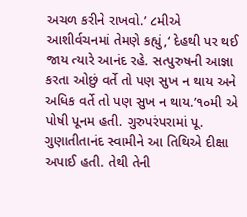અચળ કરીને રાખવો.’ ૮મીએ આશીર્વચનમાં તેમણે કહ્યું,‘ દેહથી પર થઈ જાય ત્યારે આનંદ રહે. સત્પુરુષની આજ્ઞા કરતા ઓછું વર્તે તો પણ સુખ ન થાય અને અધિક વર્તે તો પણ સુખ ન થાય.’૧૦મી એ પોષી પૂનમ હતી. ગુરુપરંપરામાં પૂ. ગુણાતીતાનંદ સ્વામીને આ તિથિએ દીક્ષા અપાઈ હતી. તેથી તેની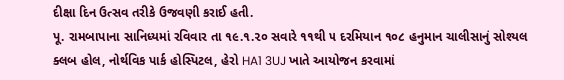દીક્ષા દિન ઉત્સવ તરીકે ઉજવણી કરાઈ હતી.
પૂ. રામબાપાના સાનિધ્યમાં રવિવાર તા ૧૯.૧.૨૦ સવારે ૧૧થી ૫ દરમિયાન ૧૦૮ હનુમાન ચાલીસાનું સોશ્યલ ક્લબ હોલ, નોર્થવિક પાર્ક હોસ્પિટલ, હેરો HA1 3UJ ખાતે આયોજન કરવામાં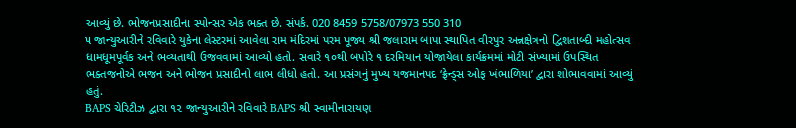આવ્યું છે. ભોજનપ્રસાદીના સ્પોન્સર એક ભક્ત છે. સંપર્ક. 020 8459 5758/07973 550 310
૫ જાન્યુઆરીને રવિવારે યુકેના લેસ્ટરમાં આવેલા રામ મંદિરમાં પરમ પૂજ્ય શ્રી જલારામ બાપા સ્થાપિત વીરપુર અન્નક્ષેત્રનો દ્વિશતાબ્દી મહોત્સવ ધામધૂમપૂર્વક અને ભવ્યતાથી ઉજવવામાં આવ્યો હતો. સવારે ૧૦થી બપોરે ૧ દરમિયાન યોજાયેલા કાર્યક્રમમાં મોટી સંખ્યામાં ઉપસ્થિત ભક્તજનોએ ભજન અને ભોજન પ્રસાદીનો લાભ લીધો હતો. આ પ્રસંગનું મુખ્ય યજમાનપદ ‘ફ્રેન્ડ્સ ઓફ ખંભાળિયા’ દ્વારા શોભાવવામાં આવ્યું હતું.
BAPS ચેરિટીઝ દ્વારા ૧૨ જાન્યુઆરીને રવિવારે BAPS શ્રી સ્વામીનારાયણ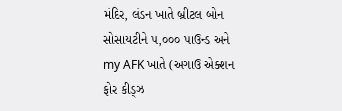મંદિર, લંડન ખાતે બ્રીટલ બોન સોસાયટીને ૫,૦૦૦ પાઉન્ડ અને my AFK ખાતે (અગાઉ એક્શન ફોર કીડ્ઝ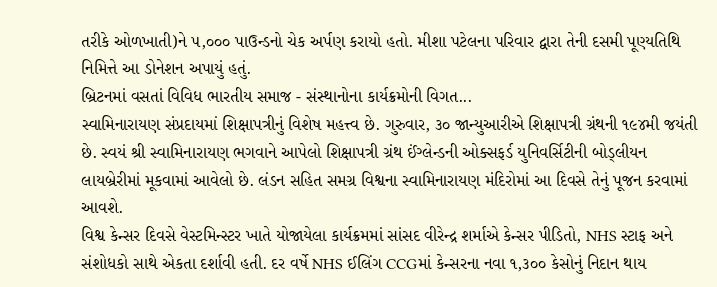તરીકે ઓળખાતી)ને ૫,૦૦૦ પાઉન્ડનો ચેક અર્પણ કરાયો હતો. મીશા પટેલના પરિવાર દ્વારા તેની દસમી પૂણ્યતિથિ નિમિત્તે આ ડોનેશન અપાયું હતું.
બ્રિટનમાં વસતાં વિવિધ ભારતીય સમાજ - સંસ્થાનોના કાર્યક્રમોની વિગત...
સ્વામિનારાયણ સંપ્રદાયમાં શિક્ષાપત્રીનું વિશેષ મહત્ત્વ છે. ગુરુવાર, ૩૦ જાન્યુઆરીએ શિક્ષાપત્રી ગ્રંથની ૧૯૪મી જયંતી છે. સ્વયં શ્રી સ્વામિનારાયણ ભગવાને આપેલો શિક્ષાપત્રી ગ્રંથ ઈંગ્લેન્ડની ઓક્સફર્ડ યુનિવર્સિટીની બોડ્લીયન લાયબ્રેરીમાં મૂકવામાં આવેલો છે. લંડન સહિત સમગ્ર વિશ્વના સ્વામિનારાયણ મંદિરોમાં આ દિવસે તેનું પૂજન કરવામાં આવશે.
વિશ્વ કેન્સર દિવસે વેસ્ટમિન્સ્ટર ખાતે યોજાયેલા કાર્યક્રમમાં સાંસદ વીરેન્દ્ર શર્માએ કેન્સર પીડિતો, NHS સ્ટાફ અને સંશોધકો સાથે એકતા દર્શાવી હતી. દર વર્ષે NHS ઈલિંગ CCGમાં કેન્સરના નવા ૧,૩૦૦ કેસોનું નિદાન થાય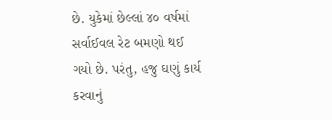છે. યુકેમાં છેલ્લાં ૪૦ વર્ષમાં સર્વાઈવલ રેટ બમણો થઈ ગયો છે. પરંતુ, હજુ ઘણું કાર્ય કરવાનું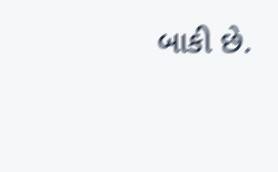બાકી છે.